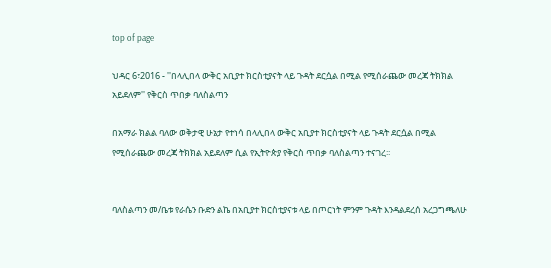top of page

ህዳር 6፣2016 - ''በላሊበላ ውቅር አቢያተ ክርስቲያናት ላይ ጉዳት ደርሷል በሚል የሚሰራጨው መረጃ ትክክል አይደለም'' የቅርስ ጥበቃ ባለስልጣን

በአማራ ክልል ባለው ወቅታዊ ሁኔታ የተነሳ በላሊበላ ውቅር አቢያተ ክርስቲያናት ላይ ጉዳት ደርሷል በሚል የሚሰራጨው መረጃ ትክክል አይደለም ሲል የኢትዮጵያ የቅርስ ጥበቃ ባለስልጣን ተናገረ፡፡


ባለስልጣን መ/ቤቱ የራሴን ቡድን ልኬ በአቢያተ ክርስቲያናቱ ላይ በጦርነት ምንም ጉዳት እንዳልደረሰ አረጋግጫለሁ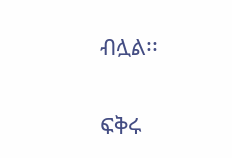ብሏል፡፡


ፍቅሩ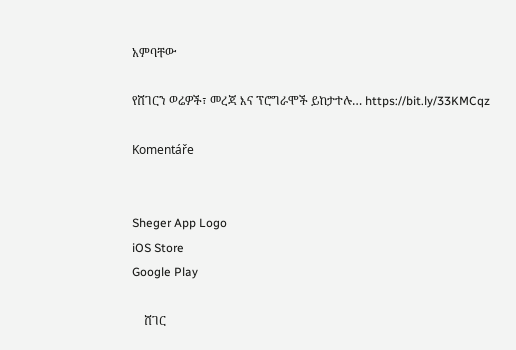አምባቸው

የሸገርን ወሬዎች፣ መረጃ እና ፕሮግራሞች ይከታተሉ… https://bit.ly/33KMCqz

Komentáře


Sheger App Logo
iOS Store
Google Play

    ሸገር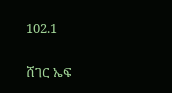102.1

ሸገር ኤፍ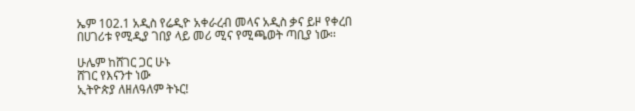ኤም 102.1 አዲስ የሬዲዮ አቀራረብ መላና አዲስ ቃና ይዞ የቀረበ በሀገሪቱ የሚዲያ ገበያ ላይ መሪ ሚና የሚጫወት ጣቢያ ነው፡፡

ሁሌም ከሸገር ጋር ሁኑ
ሸገር የእናንተ ነው
ኢትዮጵያ ለዘለዓለም ትኑር!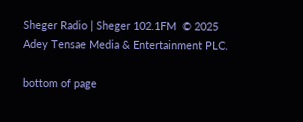Sheger Radio | Sheger 102.1FM  © 2025 Adey Tensae Media & Entertainment PLC.

bottom of page